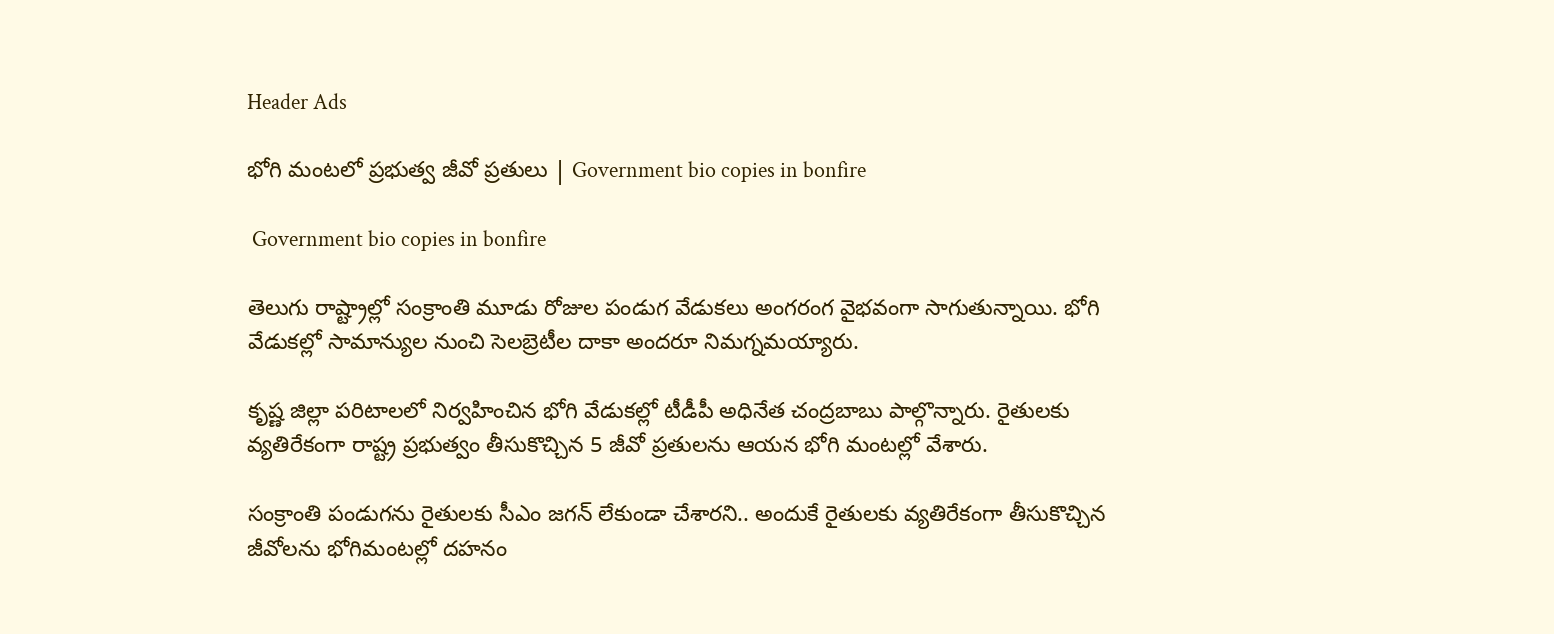Header Ads

భోగి మంటలో ప్రభుత్వ జీవో ప్రతులు | Government bio copies in bonfire

 Government bio copies in bonfire

తెలుగు రాష్ట్రాల్లో సంక్రాంతి మూడు రోజుల పండుగ వేడుకలు అంగరంగ వైభవంగా సాగుతున్నాయి. భోగి వేడుకల్లో సామాన్యుల నుంచి సెలబ్రెటీల దాకా అందరూ నిమగ్నమయ్యారు.

కృష్ణ జిల్లా పరిటాలలో నిర్వహించిన భోగి వేడుకల్లో టీడీపీ అధినేత చంద్రబాబు పాల్గొన్నారు. రైతులకు వ్యతిరేకంగా రాష్ట్ర ప్రభుత్వం తీసుకొచ్చిన 5 జీవో ప్రతులను ఆయన భోగి మంటల్లో వేశారు.

సంక్రాంతి పండుగను రైతులకు సీఎం జగన్ లేకుండా చేశారని.. అందుకే రైతులకు వ్యతిరేకంగా తీసుకొచ్చిన జీవోలను భోగిమంటల్లో దహనం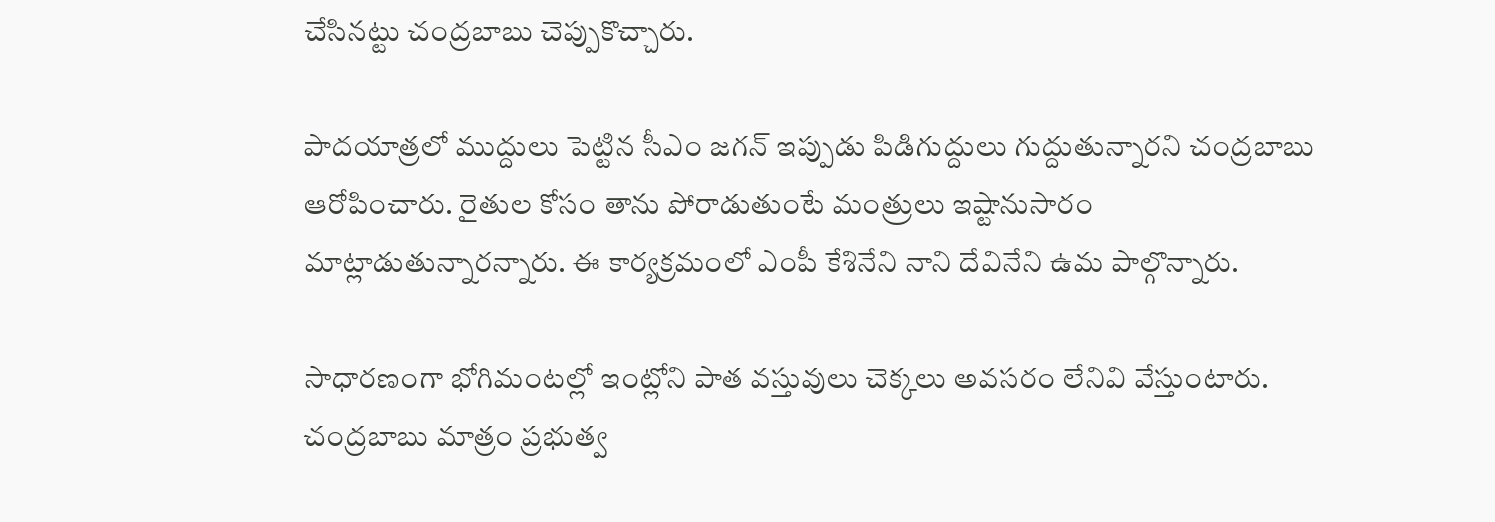చేసినట్టు చంద్రబాబు చెప్పుకొచ్చారు.

పాదయాత్రలో ముద్దులు పెట్టిన సీఎం జగన్ ఇప్పుడు పిడిగుద్దులు గుద్దుతున్నారని చంద్రబాబు ఆరోపించారు. రైతుల కోసం తాను పోరాడుతుంటే మంత్రులు ఇష్టానుసారం మాట్లాడుతున్నారన్నారు. ఈ కార్యక్రమంలో ఎంపీ కేశినేని నాని దేవినేని ఉమ పాల్గొన్నారు.

సాధారణంగా భోగిమంటల్లో ఇంట్లోని పాత వస్తువులు చెక్కలు అవసరం లేనివి వేస్తుంటారు. చంద్రబాబు మాత్రం ప్రభుత్వ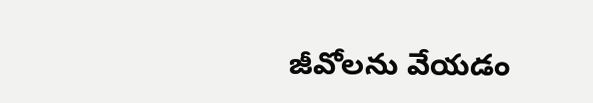జీవోలను వేయడం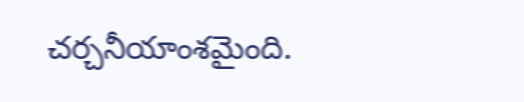చర్చనీయాంశమైంది.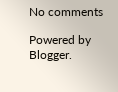No comments

Powered by Blogger.